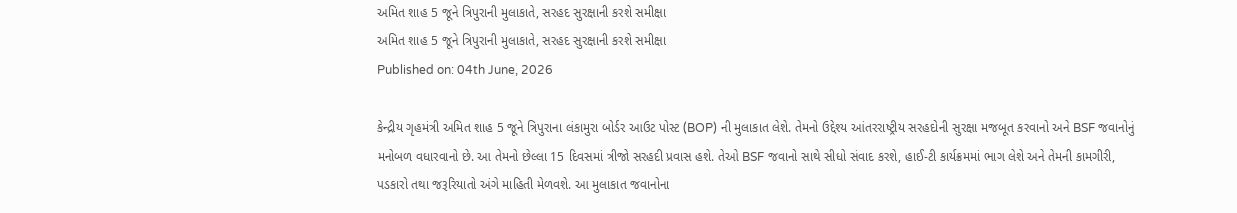અમિત શાહ 5 જૂને ત્રિપુરાની મુલાકાતે, સરહદ સુરક્ષાની કરશે સમીક્ષા
અમિત શાહ 5 જૂને ત્રિપુરાની મુલાકાતે, સરહદ સુરક્ષાની કરશે સમીક્ષા
Published on: 04th June, 2026

કેન્દ્રીય ગૃહમંત્રી અમિત શાહ 5 જૂને ત્રિપુરાના લંકામુરા બોર્ડર આઉટ પોસ્ટ (BOP) ની મુલાકાત લેશે. તેમનો ઉદ્દેશ્ય આંતરરાષ્ટ્રીય સરહદોની સુરક્ષા મજબૂત કરવાનો અને BSF જવાનોનું મનોબળ વધારવાનો છે. આ તેમનો છેલ્લા 15 દિવસમાં ત્રીજો સરહદી પ્રવાસ હશે. તેઓ BSF જવાનો સાથે સીધો સંવાદ કરશે, હાઈ-ટી કાર્યક્રમમાં ભાગ લેશે અને તેમની કામગીરી, પડકારો તથા જરૂરિયાતો અંગે માહિતી મેળવશે. આ મુલાકાત જવાનોના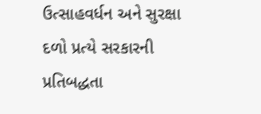ઉત્સાહવર્ધન અને સુરક્ષા દળો પ્રત્યે સરકારની પ્રતિબદ્ધતા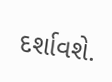દર્શાવશે.